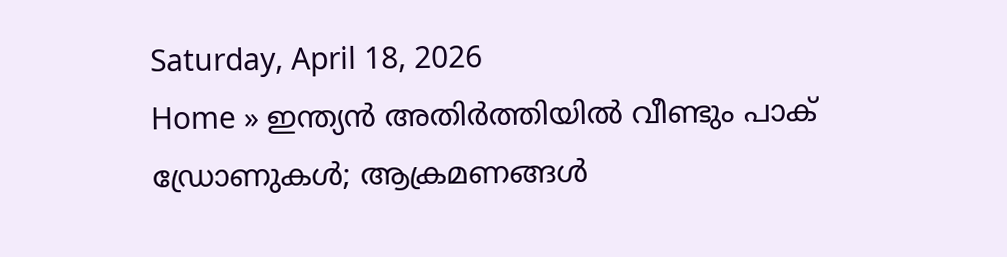Saturday, April 18, 2026
Home » ഇന്ത്യന്‍ അതിര്‍ത്തിയില്‍ വീണ്ടും പാക് ഡ്രോണുകള്‍; ആക്രമണങ്ങള്‍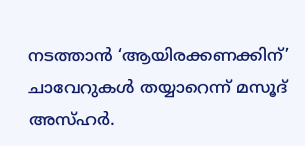നടത്താന്‍ ‘ആയിരക്കണക്കിന്’ ചാവേറുകൾ തയ്യാറെന്ന് മസൂദ് അസ്ഹർ.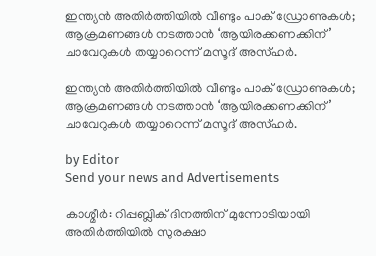ഇന്ത്യന്‍ അതിര്‍ത്തിയില്‍ വീണ്ടും പാക് ഡ്രോണുകള്‍; ആക്രമണങ്ങള്‍ നടത്താന്‍ ‘ആയിരക്കണക്കിന്’ ചാവേറുകൾ തയ്യാറെന്ന് മസൂദ് അസ്ഹർ.

ഇന്ത്യന്‍ അതിര്‍ത്തിയില്‍ വീണ്ടും പാക് ഡ്രോണുകള്‍; ആക്രമണങ്ങള്‍ നടത്താന്‍ ‘ആയിരക്കണക്കിന്’ ചാവേറുകൾ തയ്യാറെന്ന് മസൂദ് അസ്ഹർ.

by Editor
Send your news and Advertisements

കാശ്മീർ: റിപ്പബ്ലിക് ദിനത്തിന് മുന്നോടിയായി അതിർത്തിയിൽ സുരക്ഷാ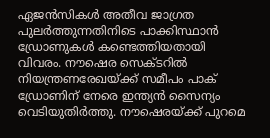ഏജൻസികൾ അതീവ ജാഗ്രത പുലർത്തുന്നതിനിടെ പാക്കിസ്ഥാൻ ഡ്രോണുകൾ കണ്ടെത്തിയതായി വിവരം. നൗഷെര സെക്ടറിൽ നിയന്ത്രണരേഖയ്ക്ക് സമീപം പാക് ഡ്രോണിന് നേരെ ഇന്ത്യൻ സൈന്യം വെടിയുതിർത്തു. നൗഷെരയ്ക്ക് പുറമെ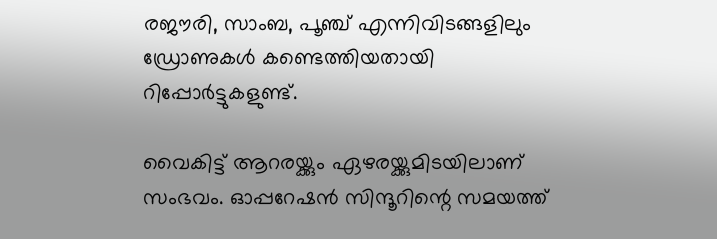രജൗരി, സാംബ, പൂഞ്ച് എന്നിവിടങ്ങളിലും ഡ്രോണുകൾ കണ്ടെത്തിയതായി റിപ്പോർട്ടുകളുണ്ട്.

വൈകിട്ട് ആറരയ്ക്കും ഏഴരയ്ക്കുമിടയിലാണ് സംഭവം. ഓപ്പറേഷന്‍ സിന്ദൂറിന്റെ സമയത്ത്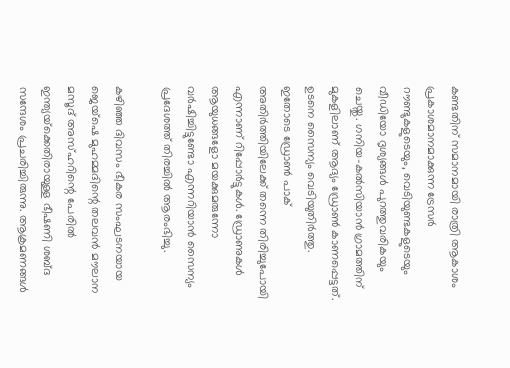കണ്ടതിന് സമാനമായി രാത്രി ആകാശം പ്രകാശമാനമാക്കുന്ന ട്രേസര്‍ റൗണ്ടുകളുടെയും, വെടിയുണ്ടകളുടെയും വീഡിയോ ദൃശ്യങ്ങള്‍ പുറത്തുവരികയും ചെയ്തു. ഗനിയ-കല്‍സിയാന്‍ ഗ്രാമത്തിന് മുകളിലാണ് ആദ്യം ഡ്രോണ്‍ കാണപ്പെട്ടത്. ഉടനെ സൈന്യം വെടിയുതിര്‍ത്തു. ഇതോടെ ഡ്രോണ്‍ പാക് അതിര്‍ത്തിയിലേക്ക് തന്നെ തിരിച്ചുപോയി എന്നാണ് റിപ്പോർട്ടുകൾ. ഡ്രോണുകൾ ആയുധങ്ങളോ മയക്കുമരുന്നോ വർഷിച്ചിട്ടുണ്ടോ എന്നറിയാൻ സൈന്യം പ്രദേശത്ത് തിരച്ചിൽ ആരംഭിച്ചു.

കഴിഞ്ഞ ദിവസം ഭീകര സംഘടനയായ ജെയ്ഷെ മുഹമ്മദിന്റെ തലവന്‍ മൗലാന മസൂദ് അസ്ഹറിന്റെ പേരില്‍ ഇന്ത്യയ്‌ക്കെതിരായുള്ള ഭീഷണി ശബ്ദ സന്ദേശം പ്രചരിച്ചിരുന്നു. ആക്രമണങ്ങള്‍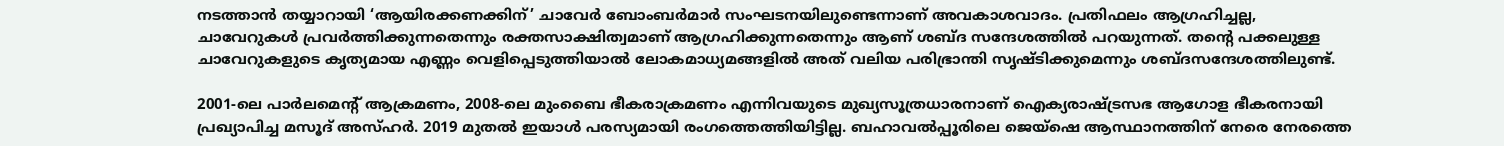നടത്താന്‍ തയ്യാറായി ‘ആയിരക്കണക്കിന്’ ചാവേര്‍ ബോംബര്‍മാര്‍ സംഘടനയിലുണ്ടെന്നാണ് അവകാശവാദം. പ്രതിഫലം ആഗ്രഹിച്ചല്ല, ചാവേറുകള്‍ പ്രവര്‍ത്തിക്കുന്നതെന്നും രക്തസാക്ഷിത്വമാണ് ആഗ്രഹിക്കുന്നതെന്നും ആണ് ശബ്ദ സന്ദേശത്തില്‍ പറയുന്നത്. തന്റെ പക്കലുള്ള ചാവേറുകളുടെ കൃത്യമായ എണ്ണം വെളിപ്പെടുത്തിയാല്‍ ലോകമാധ്യമങ്ങളില്‍ അത് വലിയ പരിഭ്രാന്തി സൃഷ്ടിക്കുമെന്നും ശബ്ദസന്ദേശത്തിലുണ്ട്.

2001-ലെ പാർലമെന്റ് ആക്രമണം, 2008-ലെ മുംബൈ ഭീകരാക്രമണം എന്നിവയുടെ മുഖ്യസൂത്രധാരനാണ് ഐക്യരാഷ്ട്രസഭ ആഗോള ഭീകരനായി പ്രഖ്യാപിച്ച മസൂദ് അസ്ഹർ. 2019 മുതൽ ഇയാൾ പരസ്യമായി രംഗത്തെത്തിയിട്ടില്ല. ബഹാവൽപ്പൂരിലെ ജെയ്ഷെ ആസ്ഥാനത്തിന് നേരെ നേരത്തെ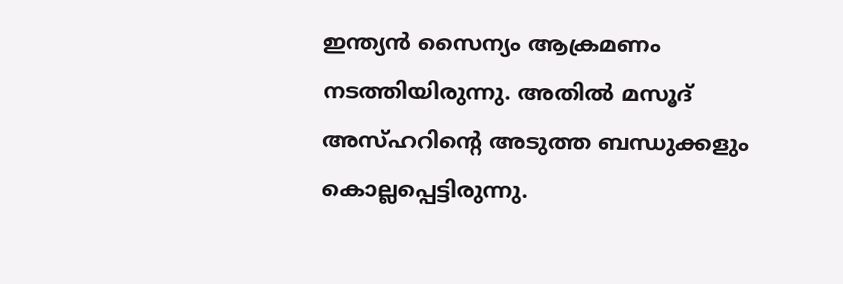ഇന്ത്യൻ സൈന്യം ആക്രമണം നടത്തിയിരുന്നു. അതിൽ മസൂദ് അസ്ഹറിന്റെ അടുത്ത ബന്ധുക്കളും കൊല്ലപ്പെട്ടിരുന്നു.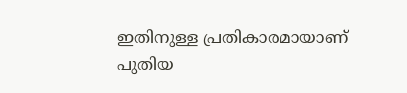ഇതിനുള്ള പ്രതികാരമായാണ് പുതിയ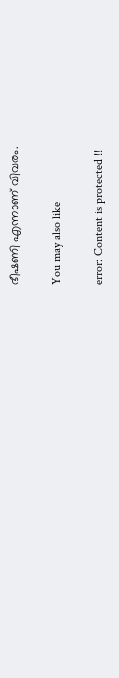ഭീഷണി എന്നാണ് വിവരം.

You may also like

error: Content is protected !!